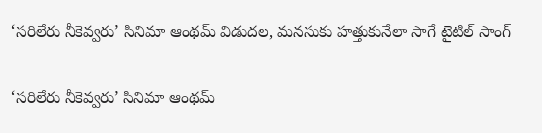‘సరిలేరు నీకెవ్వరు’ సినిమా ఆంథమ్‌ విడుదల, మనసుకు హత్తుకునేలా సాగే టైటిల్ సాంగ్

‘సరిలేరు నీకెవ్వరు’ సినిమా ఆంథమ్‌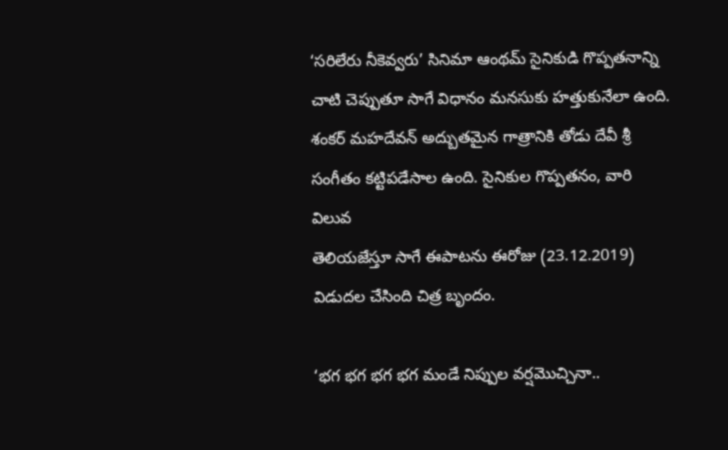‘సరిలేరు నీకెవ్వరు’ సినిమా ఆంథమ్‌ సైనికుడి గొప్పతనాన్ని చాటి చెప్పుతూ సాగే విధానం మనసుకు హత్తుకునేలా ఉంది.
శంకర్‌ మహదేవన్‌ అద్బుతమైన గాత్రానికి తోడు దేవీ శ్రీ సంగీతం కట్టిపడేసాల ఉంది. సైనికుల గొప్పతనం, వారి విలువ
తెలియజేస్తూ సాగే ఈపాటను ఈరోజు (23.12.2019) విడుదల చేసింది చిత్ర బృందం.

‘భగ భగ భగ భగ మండే నిప్పుల వర్షమొచ్చినా..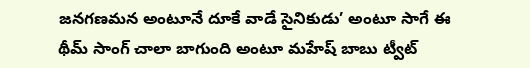జనగణమన అంటూనే దూకే వాడే సైనికుడు’ అంటూ సాగే ఈ థీమ్‌ సాంగ్‌‌ చాలా బాగుంది అంటూ మహేష్ బాబు ట్వీట్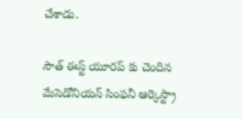చేశాడు.

సౌత్ ఈస్ట్ యూరప్ కు చెందిన మేసెడోనియన్‌ సింఫనీ ఆర్కెస్ట్రా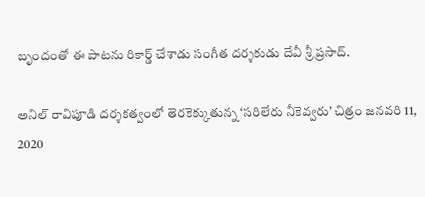బృందంతో ఈ పాటను రికార్డ్ చేశాడు సంగీత దర్శకుడు దేవీ శ్రీ ప్రసాద్.

అనిల్ రావిపూడి దర్శకత్వంలో తెరకెక్కుతున్న ‘సరిలేరు నీకెవ్వరు’ చిత్రం జనవరి 11, 2020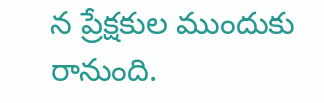న ప్రేక్షకుల ముందుకు
రానుంది.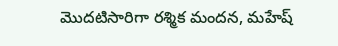మొదటిసారిగా రశ్మిక మందన, మహేష్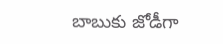బాబుకు జోడీగా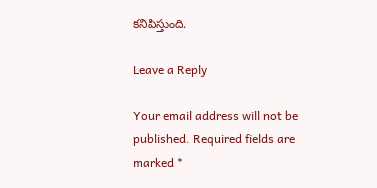కనిపిస్తుంది.

Leave a Reply

Your email address will not be published. Required fields are marked *